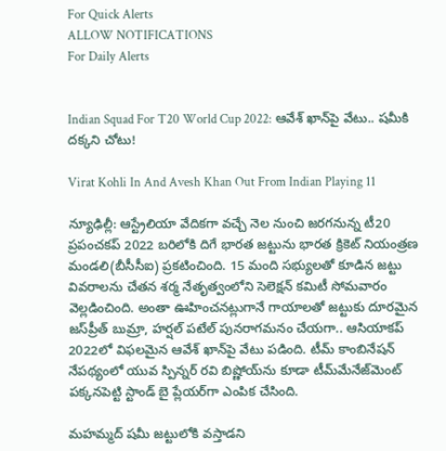For Quick Alerts
ALLOW NOTIFICATIONS
For Daily Alerts


Indian Squad For T20 World Cup 2022: ఆవేశ్ ఖాన్‌పై వేటు.. షమీకి దక్కని చోటు!

Virat Kohli In And Avesh Khan Out From Indian Playing 11

న్యూఢిల్లీ: ఆస్ట్రేలియా వేదికగా వచ్చే నెల నుంచి జరగనున్న టీ20 ప్రపంచకప్ 2022 బరిలోకి దిగే భారత జట్టును భారత క్రికెట్ నియంత్రణ మండలి(బీసీసీఐ) ప్రకటించింది. 15 మంది సభ్యులతో కూడిన జట్టు వివరాలను చేతన శర్మ నేతృత్వంలోని సెలెక్షన్ కమిటీ సోమవారం వెల్లడించింది. అంతా ఊహించనట్లుగానే గాయాలతో జట్టుకు దూరమైన జస్‌ప్రీత్ బుమ్రా, హర్షల్ పటేల్ పునరాగమనం చేయగా.. ఆసియాకప్ 2022లో విఫలమైన ఆవేశ్ ఖాన్‌పై వేటు పడింది. టీమ్ కాంబినేషన్ నేపథ్యంలో యువ స్పిన్నర్ రవి బిష్ణోయ్‌ను కూడా టీమ్‌మేనేజ్‌మెంట్ పక్కనపెట్టి స్టాండ్ బై ప్లేయర్‌గా ఎంపిక చేసింది.

మహమ్మద్ షమీ జట్టులోకి వస్తాడని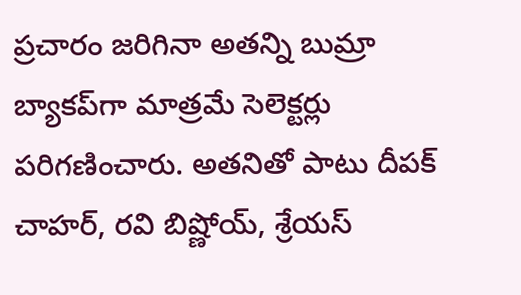ప్రచారం జరిగినా అతన్ని బుమ్రా బ్యాకప్‌గా మాత్రమే సెలెక్టర్లు పరిగణించారు. అతనితో పాటు దీపక్ చాహర్, రవి బిష్ణోయ్, శ్రేయస్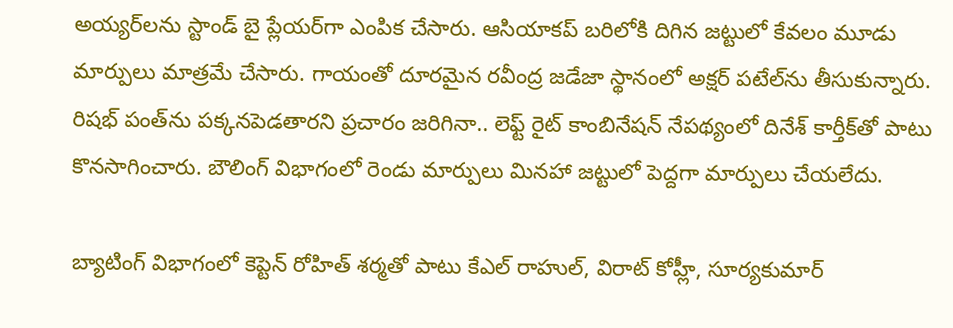అయ్యర్‌లను స్టాండ్ బై ప్లేయర్‌గా ఎంపిక చేసారు. ఆసియాకప్ బరిలోకి దిగిన జట్టులో కేవలం మూడు మార్పులు మాత్రమే చేసారు. గాయంతో దూరమైన రవీంద్ర జడేజా స్థానంలో అక్షర్ పటేల్‌ను తీసుకున్నారు. రిషభ్ పంత్‌ను పక్కనపెడతారని ప్రచారం జరిగినా.. లెఫ్ట్ రైట్ కాంబినేషన్ నేపథ్యంలో దినేశ్ కార్తీక్‌తో పాటు కొనసాగించారు. బౌలింగ్ విభాగంలో రెండు మార్పులు మినహా జట్టులో పెద్దగా మార్పులు చేయలేదు.

బ్యాటింగ్ విభాగంలో కెప్టెన్ రోహిత్ శర్మతో పాటు కేఎల్ రాహుల్, విరాట్ కోహ్లీ, సూర్యకుమార్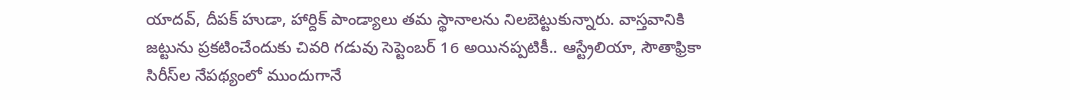యాదవ్, దీపక్ హుడా, హార్దిక్ పాండ్యాలు తమ స్థానాలను నిలబెట్టుకున్నారు. వాస్తవానికి జట్టును ప్రకటించేందుకు చివరి గడువు సెప్టెంబర్ 16 అయినప్పటికీ.. ఆస్ట్రేలియా, సౌతాఫ్రికా సిరీస్‌ల నేపథ్యంలో ముందుగానే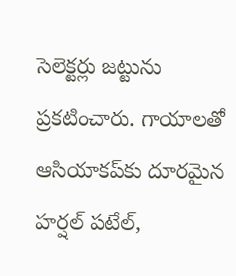సెలెక్టర్లు జట్టును ప్రకటించారు. గాయాలతో ఆసియాకప్‌కు దూరమైన హర్షల్ పటేల్,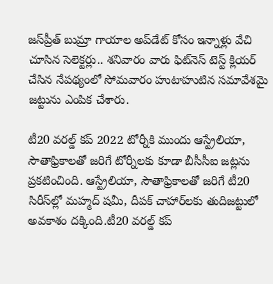జస్‌ప్రీత్ బుమ్రా గాయాల అప్‌డేట్ కోసం ఇన్నాళ్లు వేచి చూసిన సెలెక్టర్లు.. శనివారం వారు ఫిట్‌నెస్ టెస్ట్ క్లియర్ చేసిన నేపథ్యంలో సోమవారం హుటాహుటిన సమావేశమై జట్టును ఎంపిక చేశారు.

టీ20 వరల్డ్ కప్ 2022 టోర్నీకి ముందు ఆస్ట్రేలియా, సౌతాఫ్రికాలతో జరిగే టోర్నీలకు కూడా బీసీసీఐ జట్లను ప్రకటించింది. ఆస్ట్రేలియా, సౌతాఫ్రికాలతో జరిగే టీ20 సిరీస్‌ల్లో మహ్మద్ షమీ, దీపక్ చాహార్‌లకు తుదిజట్టులో అవకాశం దక్కింది.టీ20 వరల్డ్ కప్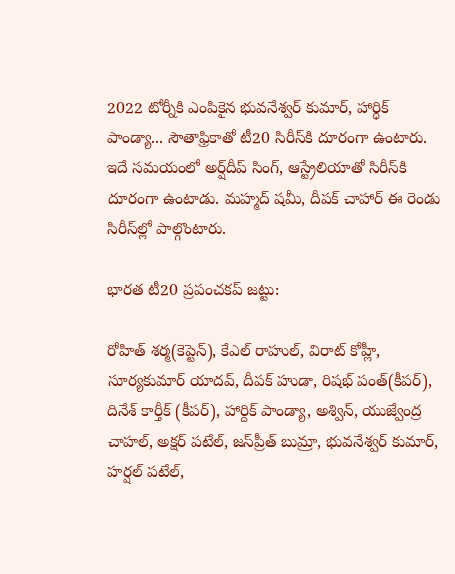2022 టోర్నీకి ఎంపికైన భువనేశ్వర్ కుమార్, హార్ధిక్ పాండ్యా... సౌతాఫ్రికాతో టీ20 సిరీస్‌కి దూరంగా ఉంటారు. ఇదే సమయంలో అర్ష్‌దీప్ సింగ్, ఆస్ట్రేలియాతో సిరీస్‌కి దూరంగా ఉంటాడు. మహ్మద్ షమీ, దీపక్ చాహార్ ఈ రెండు సిరీస్‌ల్లో పాల్గొంటారు.

భారత టీ20 ప్రపంచకప్ జట్టు:

రోహిత్ శర్మ(కెప్టెన్), కేఎల్ రాహుల్, విరాట్ కోహ్లీ, సూర్యకుమార్ యాదవ్, దీపక్ హుడా, రిషభ్ పంత్(కీపర్), దినేశ్ కార్తీక్ (కీపర్), హార్దిక్ పాండ్యా, అశ్విన్, యుజ్వేంద్ర చాహల్, అక్షర్ పటేల్, జస్‌ప్రీత్ బుమ్రా, భువనేశ్వర్ కుమార్, హర్షల్ పటేల్,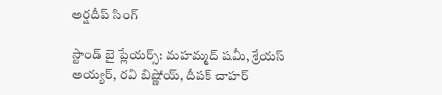అర్షదీప్ సింగ్

స్టాండ్ బై ప్లేయర్స్: మహమ్మద్ షమీ, శ్రేయస్ అయ్యర్, రవి బిష్ణోయ్, దీపక్ చాహర్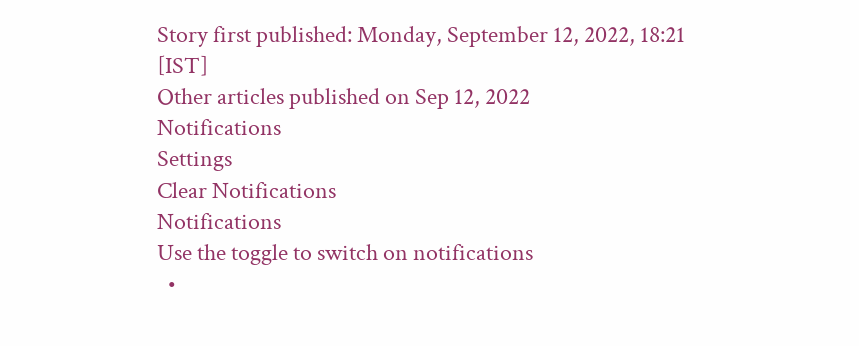Story first published: Monday, September 12, 2022, 18:21 [IST]
Other articles published on Sep 12, 2022
Notifications
Settings
Clear Notifications
Notifications
Use the toggle to switch on notifications
  •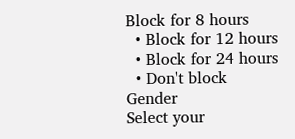Block for 8 hours
  • Block for 12 hours
  • Block for 24 hours
  • Don't block
Gender
Select your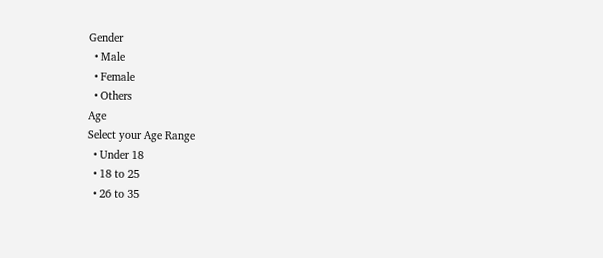Gender
  • Male
  • Female
  • Others
Age
Select your Age Range
  • Under 18
  • 18 to 25
  • 26 to 35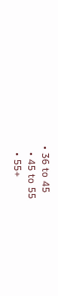• 36 to 45
  • 45 to 55
  • 55+